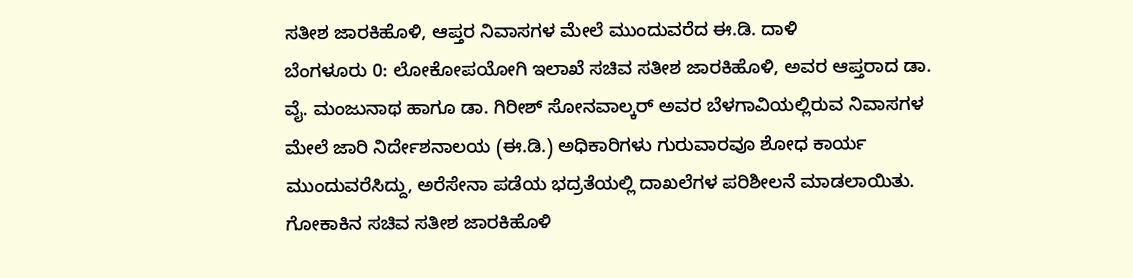ಸತೀಶ ಜಾರಕಿಹೊಳಿ, ಆಪ್ತರ ನಿವಾಸಗಳ ಮೇಲೆ ಮುಂದುವರೆದ ಈ.ಡಿ. ದಾಳಿ
ಬೆಂಗಳೂರು 0: ಲೋಕೋಪಯೋಗಿ ಇಲಾಖೆ ಸಚಿವ ಸತೀಶ ಜಾರಕಿಹೊಳಿ, ಅವರ ಆಪ್ತರಾದ ಡಾ. ವೈ. ಮಂಜುನಾಥ ಹಾಗೂ ಡಾ. ಗಿರೀಶ್ ಸೋನವಾಲ್ಕರ್ ಅವರ ಬೆಳಗಾವಿಯಲ್ಲಿರುವ ನಿವಾಸಗಳ ಮೇಲೆ ಜಾರಿ ನಿರ್ದೇಶನಾಲಯ (ಈ.ಡಿ.) ಅಧಿಕಾರಿಗಳು ಗುರುವಾರವೂ ಶೋಧ ಕಾರ್ಯ ಮುಂದುವರೆಸಿದ್ದು, ಅರೆಸೇನಾ ಪಡೆಯ ಭದ್ರತೆಯಲ್ಲಿ ದಾಖಲೆಗಳ ಪರಿಶೀಲನೆ ಮಾಡಲಾಯಿತು.
ಗೋಕಾಕಿನ ಸಚಿವ ಸತೀಶ ಜಾರಕಿಹೊಳಿ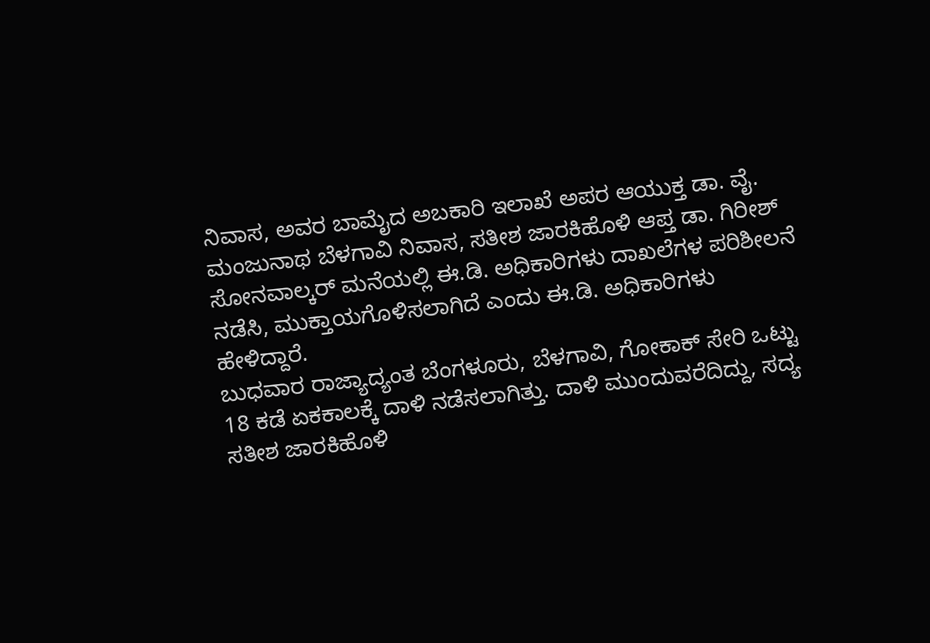ನಿವಾಸ, ಅವರ ಬಾಮೈದ ಅಬಕಾರಿ ಇಲಾಖೆ ಅಪರ ಆಯುಕ್ತ ಡಾ. ವೈ. ಮಂಜುನಾಥ ಬೆಳಗಾವಿ ನಿವಾಸ, ಸತೀಶ ಜಾರಕಿಹೊಳಿ ಆಪ್ತ ಡಾ. ಗಿರೀಶ್ ಸೋನವಾಲ್ಕರ್ ಮನೆಯಲ್ಲಿ ಈ.ಡಿ. ಅಧಿಕಾರಿಗಳು ದಾಖಲೆಗಳ ಪರಿಶೀಲನೆ ನಡೆಸಿ, ಮುಕ್ತಾಯಗೊಳಿಸಲಾಗಿದೆ ಎಂದು ಈ.ಡಿ. ಅಧಿಕಾರಿಗಳು ಹೇಳಿದ್ದಾರೆ.
ಬುಧವಾರ ರಾಜ್ಯಾದ್ಯಂತ ಬೆಂಗಳೂರು, ಬೆಳಗಾವಿ, ಗೋಕಾಕ್ ಸೇರಿ ಒಟ್ಟು 18 ಕಡೆ ಏಕಕಾಲಕ್ಕೆ ದಾಳಿ ನಡೆಸಲಾಗಿತ್ತು. ದಾಳಿ ಮುಂದುವರೆದಿದ್ದು, ಸದ್ಯ ಸತೀಶ ಜಾರಕಿಹೊಳಿ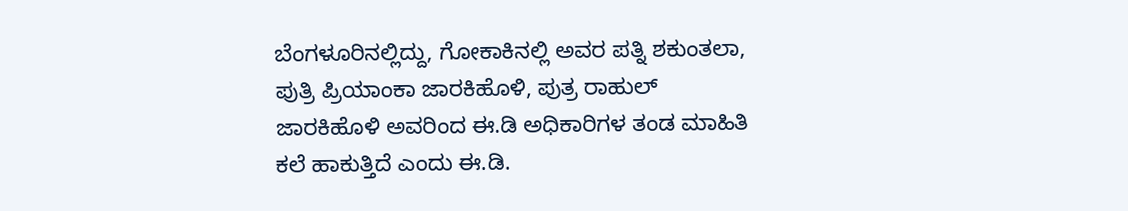ಬೆಂಗಳೂರಿನಲ್ಲಿದ್ದು, ಗೋಕಾಕಿನಲ್ಲಿ ಅವರ ಪತ್ನಿ ಶಕುಂತಲಾ, ಪುತ್ರಿ ಪ್ರಿಯಾಂಕಾ ಜಾರಕಿಹೊಳಿ, ಪುತ್ರ ರಾಹುಲ್ ಜಾರಕಿಹೊಳಿ ಅವರಿಂದ ಈ.ಡಿ ಅಧಿಕಾರಿಗಳ ತಂಡ ಮಾಹಿತಿ ಕಲೆ ಹಾಕುತ್ತಿದೆ ಎಂದು ಈ.ಡಿ.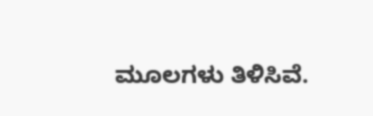ಮೂಲಗಳು ತಿಳಿಸಿವೆ.